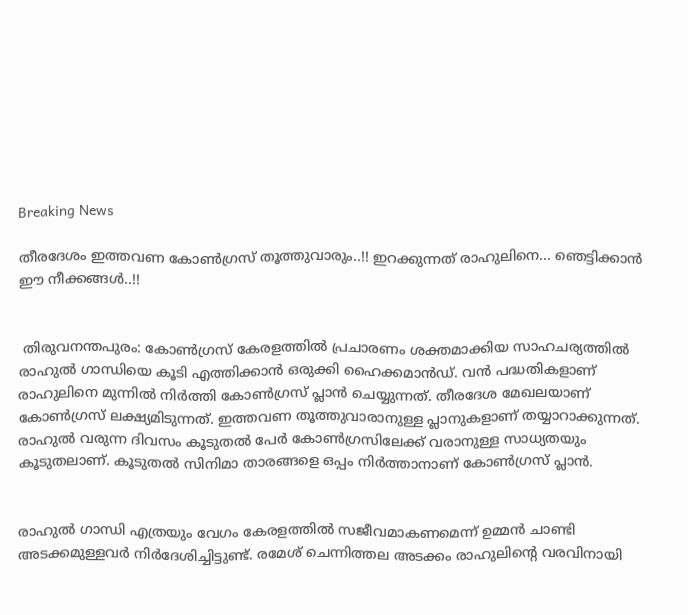Breaking News

തീരദേശം ഇത്തവണ കോണ്‍ഗ്രസ് തൂത്തുവാരും..!! ഇറക്കുന്നത് രാഹുലിനെ... ഞെട്ടിക്കാന്‍ ഈ നീക്കങ്ങള്‍..!!


 തിരുവനന്തപുരം: കോണ്‍ഗ്രസ് കേരളത്തില്‍ പ്രചാരണം ശക്തമാക്കിയ സാഹചര്യത്തില്‍ രാഹുല്‍ ഗാന്ധിയെ കൂടി എത്തിക്കാന്‍ ഒരുക്കി ഹൈക്കമാന്‍ഡ്. വന്‍ പദ്ധതികളാണ് രാഹുലിനെ മുന്നില്‍ നിര്‍ത്തി കോണ്‍ഗ്രസ് പ്ലാന്‍ ചെയ്യുന്നത്. തീരദേശ മേഖലയാണ് കോണ്‍ഗ്രസ് ലക്ഷ്യമിടുന്നത്. ഇത്തവണ തൂത്തുവാരാനുള്ള പ്ലാനുകളാണ് തയ്യാറാക്കുന്നത്. രാഹുല്‍ വരുന്ന ദിവസം കൂടുതല്‍ പേര്‍ കോണ്‍ഗ്രസിലേക്ക് വരാനുള്ള സാധ്യതയും കൂടുതലാണ്. കൂടുതല്‍ സിനിമാ താരങ്ങളെ ഒപ്പം നിര്‍ത്താനാണ് കോണ്‍ഗ്രസ് പ്ലാന്‍.


രാഹുല്‍ ഗാന്ധി എത്രയും വേഗം കേരളത്തില്‍ സജീവമാകണമെന്ന് ഉമ്മന്‍ ചാണ്ടി അടക്കമുള്ളവര്‍ നിര്‍ദേശിച്ചിട്ടുണ്ട്. രമേശ് ചെന്നിത്തല അടക്കം രാഹുലിന്റെ വരവിനായി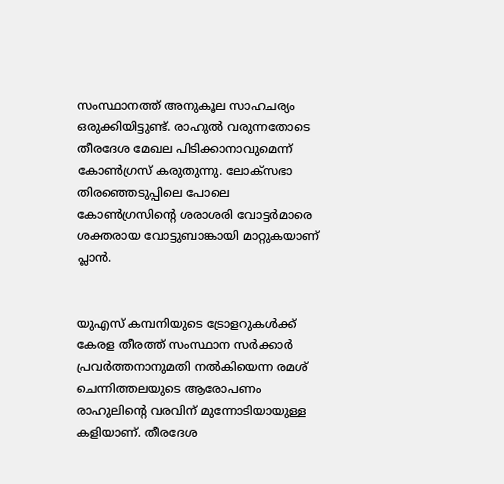സംസ്ഥാനത്ത് അനുകൂല സാഹചര്യം ഒരുക്കിയിട്ടുണ്ട്. രാഹുല്‍ വരുന്നതോടെ തീരദേശ മേഖല പിടിക്കാനാവുമെന്ന് കോണ്‍ഗ്രസ് കരുതുന്നു. ലോക്‌സഭാ തിരഞ്ഞെടുപ്പിലെ പോലെ കോണ്‍ഗ്രസിന്റെ ശരാശരി വോട്ടര്‍മാരെ ശക്തരായ വോട്ടുബാങ്കായി മാറ്റുകയാണ് പ്ലാന്‍.


യുഎസ് കമ്പനിയുടെ ട്രോളറുകള്‍ക്ക് കേരള തീരത്ത് സംസ്ഥാന സര്‍ക്കാര്‍ പ്രവര്‍ത്തനാനുമതി നല്‍കിയെന്ന രമശ് ചെന്നിത്തലയുടെ ആരോപണം രാഹുലിന്റെ വരവിന് മുന്നോടിയായുള്ള കളിയാണ്. തീരദേശ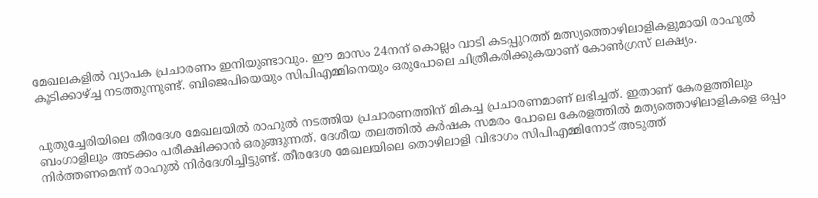മേഖലകളില്‍ വ്യാപക പ്രചാരണം ഇനിയുണ്ടാവും. ഈ മാസം 24നന് കൊല്ലം വാടി കടപ്പുറത്ത് മത്സ്യത്തൊഴിലാളികളുമായി രാഹുല്‍ കൂടിക്കാഴ്ച്ച നടത്തുന്നുണ്ട്. ബിജെപിയെയും സിപിഎമ്മിനെയും ഒരുപോലെ ചിത്രീകരിക്കുകയാണ് കോണ്‍ഗ്രസ് ലക്ഷ്യം.


പുതുച്ചേരിയിലെ തീരദേശ മേഖലയില്‍ രാഹുല്‍ നടത്തിയ പ്രചാരണത്തിന് മികച്ച പ്രചാരണമാണ് ലഭിച്ചത്. ഇതാണ് കേരളത്തിലും ബംഗാളിലും അടക്കം പരീക്ഷിക്കാന്‍ ഒരുങ്ങുന്നത്. ദേശീയ തലത്തില്‍ കര്‍ഷക സമരം പോലെ കേരളത്തില്‍ മത്യത്തൊഴിലാളികളെ ഒപ്പം നിര്‍ത്തണമെന്ന് രാഹുല്‍ നിര്‍ദേശിച്ചിട്ടുണ്ട്. തീരദേശ മേഖലയിലെ തൊഴിലാളി വിഭാഗം സിപിഎമ്മിനോട് അടുത്ത്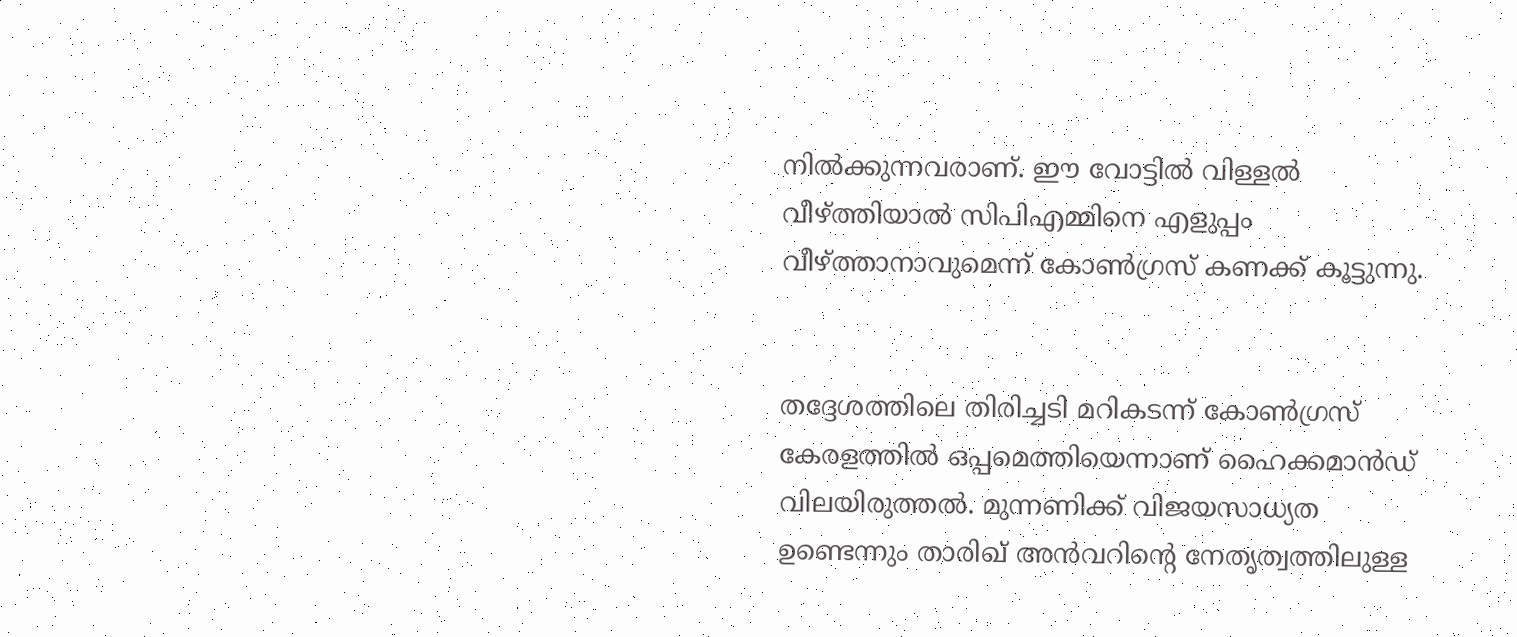നില്‍ക്കുന്നവരാണ്. ഈ വോട്ടില്‍ വിള്ളല്‍ വീഴ്ത്തിയാല്‍ സിപിഎമ്മിനെ എളുപ്പം വീഴ്ത്താനാവുമെന്ന് കോണ്‍ഗ്രസ് കണക്ക് കൂട്ടുന്നു.


തദ്ദേശത്തിലെ തിരിച്ചടി മറികടന്ന് കോണ്‍ഗ്രസ് കേരളത്തില്‍ ഒപ്പമെത്തിയെന്നാണ് ഹൈക്കമാന്‍ഡ് വിലയിരുത്തല്‍. മുന്നണിക്ക് വിജയസാധ്യത ഉണ്ടെന്നും താരിഖ് അന്‍വറിന്റെ നേതൃത്വത്തിലുള്ള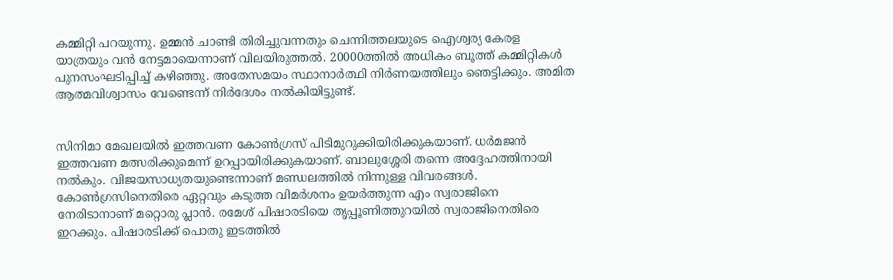കമ്മിറ്റി പറയുന്നു. ഉമ്മന്‍ ചാണ്ടി തിരിച്ചുവന്നതും ചെന്നിത്തലയുടെ ഐശ്വര്യ കേരള യാത്രയും വന്‍ നേട്ടമായെന്നാണ് വിലയിരുത്തല്‍. 20000ത്തില്‍ അധികം ബൂത്ത് കമ്മിറ്റികള്‍ പുനസംഘടിപ്പിച്ച് കഴിഞ്ഞു. അതേസമയം സ്ഥാനാര്‍ത്ഥി നിര്‍ണയത്തിലും ഞെട്ടിക്കും. അമിത ആത്മവിശ്വാസം വേണ്ടെന്ന് നിര്‍ദേശം നല്‍കിയിട്ടുണ്ട്.


സിനിമാ മേഖലയില്‍ ഇത്തവണ കോണ്‍ഗ്രസ് പിടിമുറുക്കിയിരിക്കുകയാണ്. ധര്‍മജന്‍ ഇത്തവണ മത്സരിക്കുമെന്ന് ഉറപ്പായിരിക്കുകയാണ്. ബാലുശ്ശേരി തന്നെ അദ്ദേഹത്തിനായി നല്‍കും. വിജയസാധ്യതയുണ്ടെന്നാണ് മണ്ഡലത്തില്‍ നിന്നുള്ള വിവരങ്ങള്‍. കോണ്‍ഗ്രസിനെതിരെ ഏറ്റവും കടുത്ത വിമര്‍ശനം ഉയര്‍ത്തുന്ന എം സ്വരാജിനെ നേരിടാനാണ് മറ്റൊരു പ്ലാന്‍. രമേശ് പിഷാരടിയെ തൃപ്പൂണിത്തുറയില്‍ സ്വരാജിനെതിരെ ഇറക്കും. പിഷാരടിക്ക് പൊതു ഇടത്തില്‍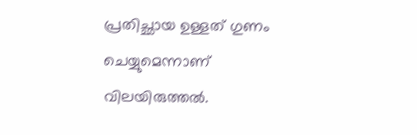പ്രതിച്ഛായ ഉള്ളത് ഗുണം ചെയ്യുമെന്നാണ് വിലയിരുത്തല്‍.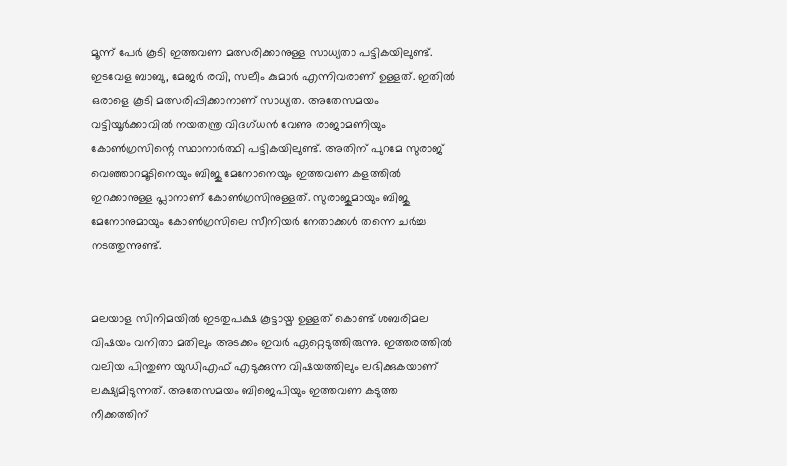മൂന്ന് പേര്‍ കൂടി ഇത്തവണ മത്സരിക്കാനുള്ള സാധ്യതാ പട്ടികയിലുണ്ട്. ഇടവേള ബാബു, മേജര്‍ രവി, സലീം കുമാര്‍ എന്നിവരാണ് ഉള്ളത്. ഇതില്‍ ഒരാളെ കൂടി മത്സരിപ്പിക്കാനാണ് സാധ്യത. അതേസമയം വട്ടിയൂര്‍ക്കാവില്‍ നയതന്ത്ര വിദഗ്ധന്‍ വേണു രാജാമണിയും കോണ്‍ഗ്രസിന്റെ സ്ഥാനാര്‍ത്ഥി പട്ടികയിലുണ്ട്. അതിന് പുറമേ സുരാജ് വെഞ്ഞാറമൂടിനെയും ബിജു മേനോനെയും ഇത്തവണ കളത്തില്‍ ഇറക്കാനുള്ള പ്ലാനാണ് കോണ്‍ഗ്രസിനുള്ളത്. സുരാജുമായും ബിജു മേനോനുമായും കോണ്‍ഗ്രസിലെ സീനിയര്‍ നേതാക്കള്‍ തന്നെ ചര്‍ച്ച നടത്തുന്നുണ്ട്.


മലയാള സിനിമയില്‍ ഇടതുപക്ഷ കൂട്ടായ്മ ഉള്ളത് കൊണ്ട് ശബരിമല വിഷയം വനിതാ മതിലും അടക്കം ഇവര്‍ ഏറ്റെടുത്തിരുന്നു. ഇത്തരത്തില്‍ വലിയ പിന്തുണ യുഡിഎഫ് എടുക്കുന്ന വിഷയത്തിലും ലഭിക്കുകയാണ് ലക്ഷ്യമിടുന്നത്. അതേസമയം ബിജെപിയും ഇത്തവണ കടുത്ത നീക്കത്തിന്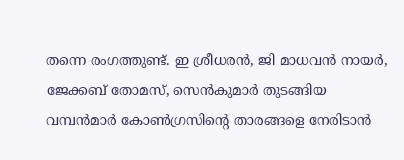തന്നെ രംഗത്തുണ്ട്. ഇ ശ്രീധരന്‍, ജി മാധവന്‍ നായര്‍, ജേക്കബ് തോമസ്, സെന്‍കുമാര്‍ തുടങ്ങിയ വമ്പന്‍മാര്‍ കോണ്‍ഗ്രസിന്റെ താരങ്ങളെ നേരിടാന്‍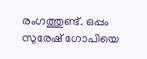രംഗത്തുണ്ട്. ഒപ്പം സുരേഷ് ഗോപിയെ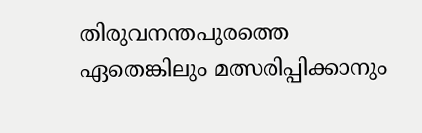തിരുവനന്തപുരത്തെ ഏതെങ്കിലും മത്സരിപ്പിക്കാനും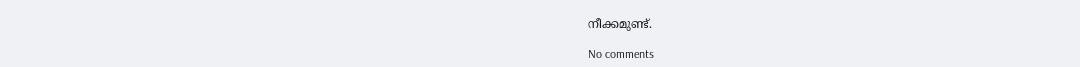നീക്കമുണ്ട്.

No comments